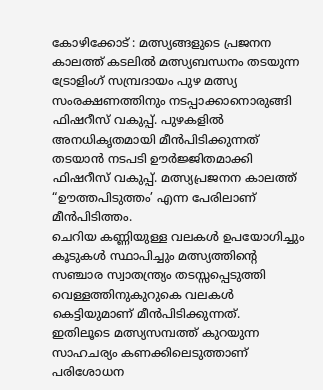കോഴിക്കോട് : മത്സ്യങ്ങളുടെ പ്രജനന കാലത്ത് കടലിൽ മത്സ്യബന്ധനം തടയുന്ന ട്രോളിംഗ് സമ്പ്രദായം പുഴ മത്സ്യ സംരക്ഷണത്തിനും നടപ്പാക്കാനൊരുങ്ങി ഫിഷറീസ് വകുപ്പ്. പുഴകളിൽ അനധികൃതമായി മീൻപിടിക്കുന്നത് തടയാൻ നടപടി ഊർജ്ജിതമാക്കി ഫിഷറീസ് വകുപ്പ്. മത്സ്യപ്രജനന കാലത്ത് “ഊത്തപിടുത്തം’ എന്ന പേരിലാണ് മീൻപിടിത്തം.
ചെറിയ കണ്ണിയുള്ള വലകൾ ഉപയോഗിച്ചും കൂടുകൾ സ്ഥാപിച്ചും മത്സ്യത്തിന്റെ സഞ്ചാര സ്വാതന്ത്ര്യം തടസ്സപ്പെടുത്തി വെള്ളത്തിനുകുറുകെ വലകൾ കെട്ടിയുമാണ് മീൻപിടിക്കുന്നത്.
ഇതിലൂടെ മത്സ്യസമ്പത്ത് കുറയുന്ന സാഹചര്യം കണക്കിലെടുത്താണ് പരിശോധന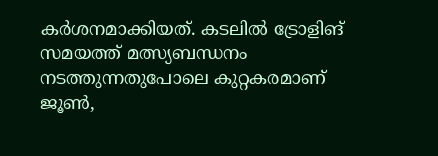കർശനമാക്കിയത്. കടലിൽ ട്രോളിങ് സമയത്ത് മത്സ്യബന്ധനം നടത്തുന്നതുപോലെ കുറ്റകരമാണ് ജൂൺ,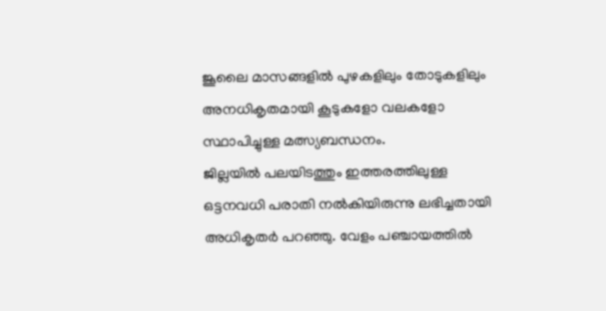ജൂലൈ മാസങ്ങളിൽ പുഴകളിലും തോടുകളിലും അനധികൃതമായി കൂടുകളോ വലകളോ സ്ഥാപിച്ചുള്ള മത്സ്യബന്ധനം.
ജില്ലയിൽ പലയിടത്തും ഇത്തരത്തിലുള്ള ഒട്ടനവധി പരാതി നൽകിയിരുന്നു ലഭിച്ചതായി അധികൃതർ പറഞ്ഞു. വേളം പഞ്ചായത്തിൽ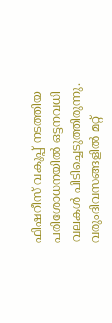ഫിഷറീസ് വകുപ്പ് നടത്തിയ പരിശോധനയിൽ ഒട്ടനവധി വലകൾ പിടിച്ചെടുത്തിരുന്നു. വരുംദിവസങ്ങളിൽ മറ്റ്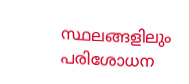സ്ഥലങ്ങളിലും പരിശോധന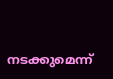നടക്കുമെന്ന്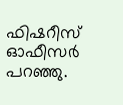ഫിഷറീസ് ഓഫീസർ പറഞ്ഞു.